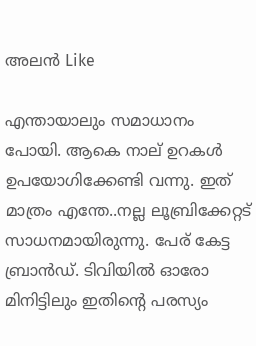അലൻ Like

എന്തായാലും സമാധാനം പോയി. ആകെ നാല് ഉറകള്‍ ഉപയോഗിക്കേണ്ടി വന്നു. ഇത് മാത്രം എന്തേ..നല്ല ലൂബ്രിക്കേറ്റട്‌ സാധനമായിരുന്നു. പേര് കേട്ട ബ്രാന്‍ഡ്. ടിവിയില്‍ ഓരോ മിനിട്ടിലും ഇതിന്‍റെ പരസ്യം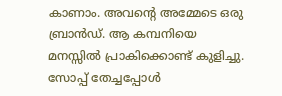കാണാം. അവന്‍റെ അമ്മേടെ ഒരു ബ്രാന്‍ഡ്‌. ആ കമ്പനിയെ മനസ്സില്‍ പ്രാകിക്കൊണ്ട്‌ കുളിച്ചു. സോപ്പ് തേച്ചപ്പോള്‍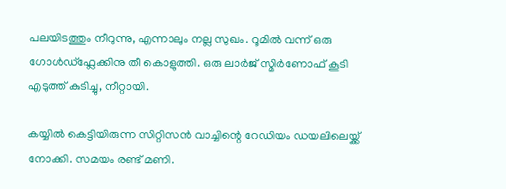പലയിടത്തും നീറുന്നു, എന്നാലും നല്ല സുഖം. റൂമില്‍ വന്ന് ഒരു ഗോള്‍ഡ്‌ഫ്ലേക്കിനു തീ കൊളുത്തി. ഒരു ലാര്‍ജ് സ്മിര്‍ണോഫ് കൂടി എടുത്ത് കുടിച്ചു, നീറ്റായി.

കയ്യില്‍ കെട്ടിയിരുന്ന സിറ്റിസന്‍ വാച്ചിന്റെ റേഡിയം ഡയലിലെയ്ക്ക് നോക്കി. സമയം രണ്ട് മണി.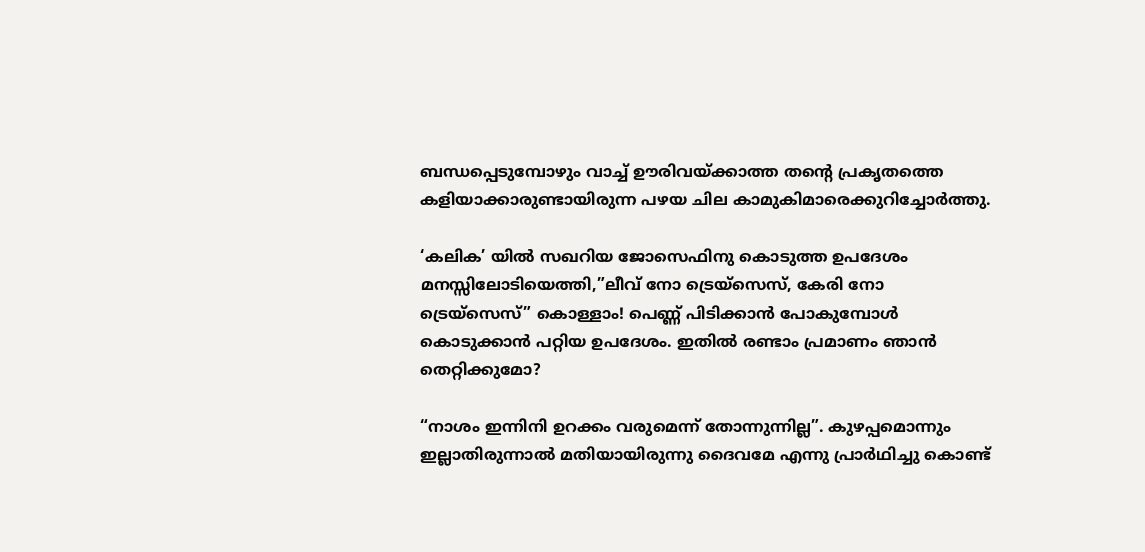ബന്ധപ്പെടുമ്പോഴും വാച്ച് ഊരിവയ്ക്കാത്ത തന്‍റെ പ്രകൃതത്തെ കളിയാക്കാരുണ്ടായിരുന്ന പഴയ ചില കാമുകിമാരെക്കുറിച്ചോര്‍ത്തു.

‘കലിക’ യില്‍ സഖറിയ ജോസെഫിനു കൊടുത്ത ഉപദേശം മനസ്സിലോടിയെത്തി,”ലീവ് നോ ട്രെയ്സെസ്, കേരി നോ ട്രെയ്സെസ്” കൊള്ളാം! പെണ്ണ് പിടിക്കാന്‍ പോകുമ്പോള്‍ കൊടുക്കാന്‍ പറ്റിയ ഉപദേശം. ഇതില്‍ രണ്ടാം പ്രമാണം ഞാന്‍ തെറ്റിക്കുമോ?

“നാശം ഇന്നിനി ഉറക്കം വരുമെന്ന് തോന്നുന്നില്ല”. കുഴപ്പമൊന്നും ഇല്ലാതിരുന്നാല്‍ മതിയായിരുന്നു ദൈവമേ എന്നു പ്രാര്‍ഥിച്ചു കൊണ്ട്‌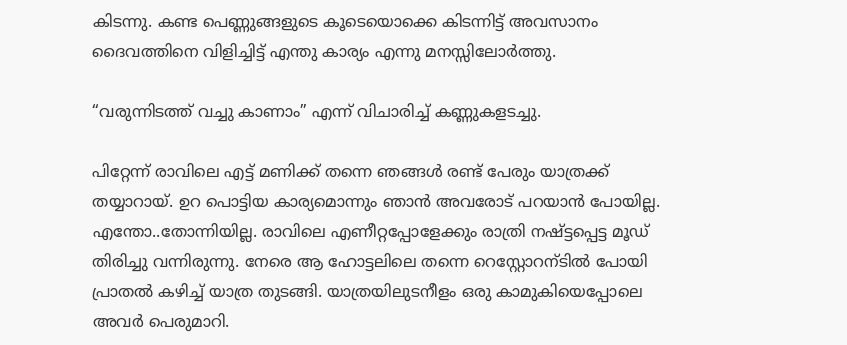കിടന്നു. കണ്ട പെണ്ണുങ്ങളുടെ കൂടെയൊക്കെ കിടന്നിട്ട് അവസാനം ദൈവത്തിനെ വിളിച്ചിട്ട് എന്തു കാര്യം എന്നു മനസ്സിലോര്‍ത്തു.

“വരുന്നിടത്ത് വച്ചു കാണാം” എന്ന് വിചാരിച്ച് കണ്ണുകളടച്ചു.

പിറ്റേന്ന് രാവിലെ എട്ട് മണിക്ക് തന്നെ ഞങ്ങള്‍ രണ്ട് പേരും യാത്രക്ക് തയ്യാറായ്. ഉറ പൊട്ടിയ കാര്യമൊന്നും ഞാന്‍ അവരോട് പറയാന്‍ പോയില്ല. എന്തോ..തോന്നിയില്ല. രാവിലെ എണീറ്റപ്പോളേക്കും രാത്രി നഷ്ട്ടപ്പെട്ട മൂഡ്‌ തിരിച്ചു വന്നിരുന്നു. നേരെ ആ ഹോട്ടലിലെ തന്നെ റെസ്റ്റോറന്ടില്‍ പോയി പ്രാതല്‍ കഴിച്ച് യാത്ര തുടങ്ങി. യാത്രയിലുടനീളം ഒരു കാമുകിയെപ്പോലെ അവര്‍ പെരുമാറി.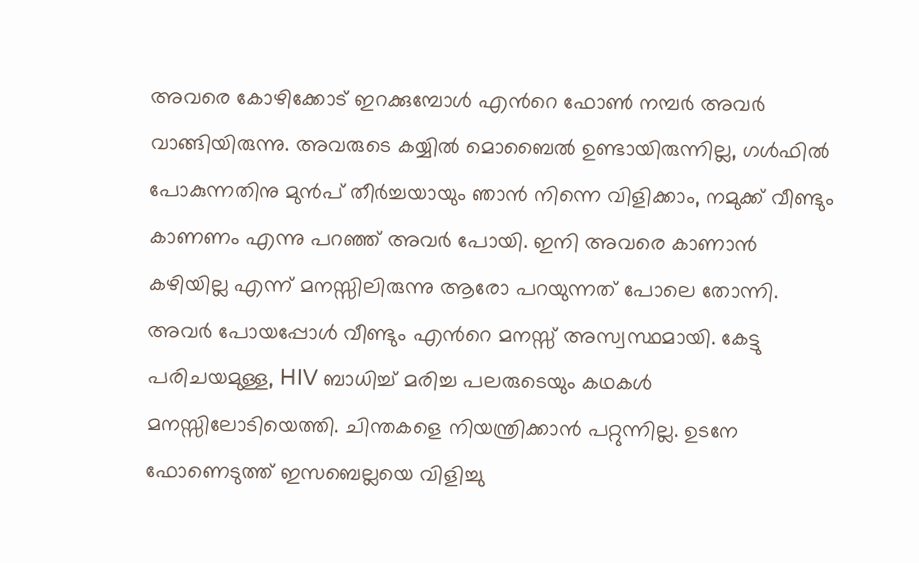അവരെ കോഴിക്കോട് ഇറക്കുമ്പോള്‍ എന്‍റെ ഫോണ്‍ നമ്പര്‍ അവര്‍ വാങ്ങിയിരുന്നു. അവരുടെ കയ്യില്‍ മൊബൈല്‍ ഉണ്ടായിരുന്നില്ല, ഗള്‍ഫില്‍ പോകുന്നതിനു മുന്‍പ് തീര്‍ച്ചയായും ഞാന്‍ നിന്നെ വിളിക്കാം, നമുക്ക് വീണ്ടും കാണണം എന്നു പറഞ്ഞ് അവര്‍ പോയി. ഇനി അവരെ കാണാന്‍ കഴിയില്ല എന്ന് മനസ്സിലിരുന്നു ആരോ പറയുന്നത് പോലെ തോന്നി. അവര്‍ പോയപ്പോള്‍ വീണ്ടും എന്‍റെ മനസ്സ് അസ്വസ്ഥമായി. കേട്ടു പരിചയമുള്ള, HIV ബാധിച്ച് മരിച്ച പലരുടെയും കഥകള്‍ മനസ്സിലോടിയെത്തി. ചിന്തകളെ നിയന്ത്രിക്കാന്‍ പറ്റുന്നില്ല. ഉടനേ ഫോണെടുത്ത് ഇസബെല്ലയെ വിളിച്ചു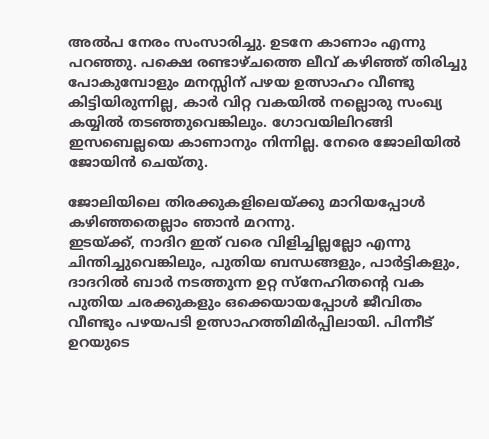അല്‍പ നേരം സംസാരിച്ചു. ഉടനേ കാണാം എന്നു പറഞ്ഞു. പക്ഷെ രണ്ടാഴ്ചത്തെ ലീവ് കഴിഞ്ഞ്‌ തിരിച്ചു പോകുമ്പോളും മനസ്സിന് പഴയ ഉത്സാഹം വീണ്ടു കിട്ടിയിരുന്നില്ല, കാര്‍ വിറ്റ വകയില്‍ നല്ലൊരു സംഖ്യ കയ്യില്‍ തടഞ്ഞുവെങ്കിലും. ഗോവയിലിറങ്ങി ഇസബെല്ലയെ കാണാനും നിന്നില്ല. നേരെ ജോലിയില്‍ ജോയിന്‍ ചെയ്തു.

ജോലിയിലെ തിരക്കുകളിലെയ്ക്കു മാറിയപ്പോള്‍ കഴിഞ്ഞതെല്ലാം ഞാന്‍ മറന്നു.
ഇടയ്ക്ക്, നാദിറ ഇത് വരെ വിളിച്ചില്ലല്ലോ എന്നു ചിന്തിച്ചുവെങ്കിലും, പുതിയ ബന്ധങ്ങളും, പാര്‍ട്ടികളും, ദാദറില്‍ ബാര്‍ നടത്തുന്ന ഉറ്റ സ്നേഹിതന്‍റെ വക പുതിയ ചരക്കുകളും ഒക്കെയായപ്പോള്‍ ജീവിതം വീണ്ടും പഴയപടി ഉത്സാഹത്തിമിര്‍പ്പിലായി. പിന്നീട് ഉറയുടെ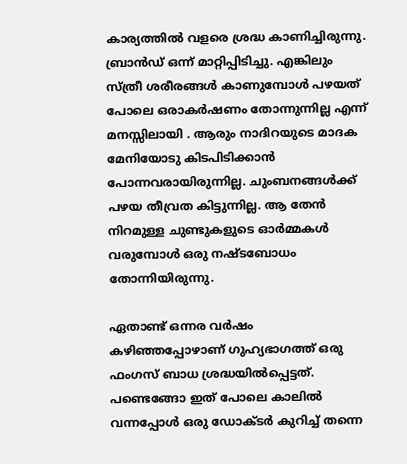കാര്യത്തില്‍ വളരെ ശ്രദ്ധ കാണിച്ചിരുന്നു. ബ്രാന്‍ഡ് ഒന്ന് മാറ്റിപ്പിടിച്ചു. എങ്കിലും സ്ത്രീ ശരീരങ്ങള്‍ കാണുമ്പോള്‍ പഴയത് പോലെ ഒരാകര്‍ഷണം തോന്നുന്നില്ല എന്ന് മനസ്സിലായി . ആരും നാദിറയുടെ മാദക മേനിയോടു കിടപിടിക്കാന്‍ പോന്നവരായിരുന്നില്ല. ചുംബനങ്ങള്‍ക്ക് പഴയ തീവ്രത കിട്ടുന്നില്ല. ആ തേന്‍ നിറമുള്ള ചുണ്ടുകളുടെ ഓര്‍മ്മകള്‍ വരുമ്പോള്‍ ഒരു നഷ്ടബോധം തോന്നിയിരുന്നു.

ഏതാണ്ട് ഒന്നര വര്‍ഷം കഴിഞ്ഞപ്പോഴാണ് ഗുഹ്യഭാഗത്ത്‌ ഒരു ഫംഗസ് ബാധ ശ്രദ്ധയില്‍പ്പെട്ടത്. പണ്ടെങ്ങോ ഇത് പോലെ കാലില്‍ വന്നപ്പോള്‍ ഒരു ഡോക്ടര്‍ കുറിച്ച് തന്നെ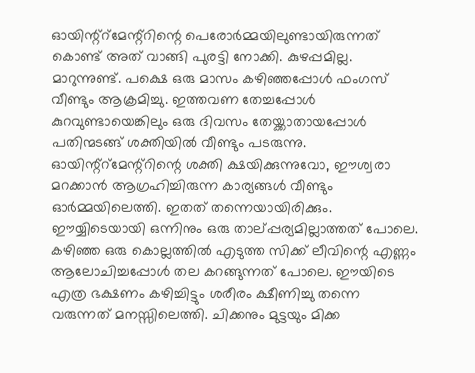ഓയിന്റ്റ്മേന്റ്റിന്റെ പെരോര്‍മ്മയിലുണ്ടായിരുന്നത് കൊണ്ട്‌ അത് വാങ്ങി പുരട്ടി നോക്കി. കുഴപ്പമില്ല. മാറുന്നുണ്ട്. പക്ഷെ ഒരു മാസം കഴിഞ്ഞപ്പോള്‍ ഫംഗസ് വീണ്ടും ആക്രമിച്ചു. ഇത്തവണ തേച്ചപ്പോള്‍ കുറവുണ്ടായെങ്കിലും ഒരു ദിവസം തേയ്ക്കാതായപ്പോള്‍ പതിന്മടങ്ങ്‌ ശക്തിയില്‍ വീണ്ടും പടരുന്നു. ഓയിന്റ്റ്മേന്റ്റിന്റെ ശക്തി ക്ഷയിക്കുന്നുവോ, ഈശ്വരാ മറക്കാന്‍ ആഗ്രഹിച്ചിരുന്ന കാര്യങ്ങള്‍ വീണ്ടും ഓര്‍മ്മയിലെത്തി. ഇതത് തന്നെയായിരിക്കും. ഈയ്യിടെയായി ഒന്നിനും ഒരു താല്പ്പര്യമില്ലാത്തത് പോലെ. കഴിഞ്ഞ ഒരു കൊല്ലത്തില്‍ എടുത്ത സിക്ക് ലീവിന്റെ എണ്ണം ആലോചിച്ചപ്പോള്‍ തല കറങ്ങുന്നത് പോലെ. ഈയിടെ എത്ര ഭക്ഷണം കഴിച്ചിട്ടും ശരീരം ക്ഷീണിച്ചു തന്നെ വരുന്നത് മനസ്സിലെത്തി. ചിക്കനും മുട്ടയും മിക്ക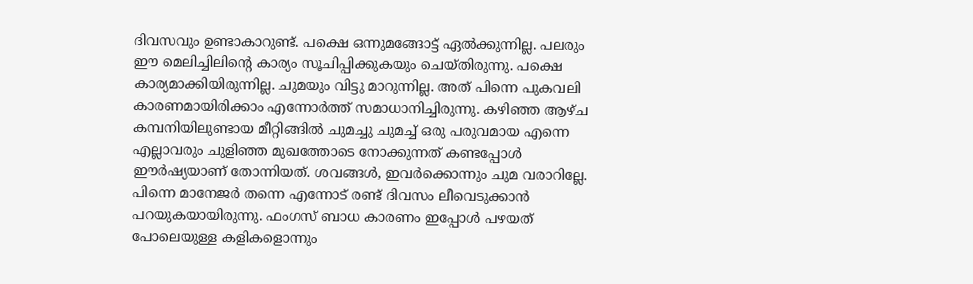ദിവസവും ഉണ്ടാകാറുണ്ട്. പക്ഷെ ഒന്നുമങ്ങോട്ട് ഏല്‍ക്കുന്നില്ല. പലരും ഈ മെലിച്ചിലിന്റെ കാര്യം സൂചിപ്പിക്കുകയും ചെയ്തിരുന്നു. പക്ഷെ കാര്യമാക്കിയിരുന്നില്ല. ചുമയും വിട്ടു മാറുന്നില്ല. അത് പിന്നെ പുകവലി കാരണമായിരിക്കാം എന്നോര്‍ത്ത് സമാധാനിച്ചിരുന്നു. കഴിഞ്ഞ ആഴ്ച കമ്പനിയിലുണ്ടായ മീറ്റിങ്ങില്‍ ചുമച്ചു ചുമച്ച് ഒരു പരുവമായ എന്നെ എല്ലാവരും ചുളിഞ്ഞ മുഖത്തോടെ നോക്കുന്നത് കണ്ടപ്പോള്‍ ഈര്‍ഷ്യയാണ് തോന്നിയത്. ശവങ്ങള്‍, ഇവര്‍ക്കൊന്നും ചുമ വരാറില്ലേ. പിന്നെ മാനേജര്‍ തന്നെ എന്നോട് രണ്ട് ദിവസം ലീവെടുക്കാന്‍ പറയുകയായിരുന്നു. ഫംഗസ് ബാധ കാരണം ഇപ്പോള്‍ പഴയത് പോലെയുള്ള കളികളൊന്നും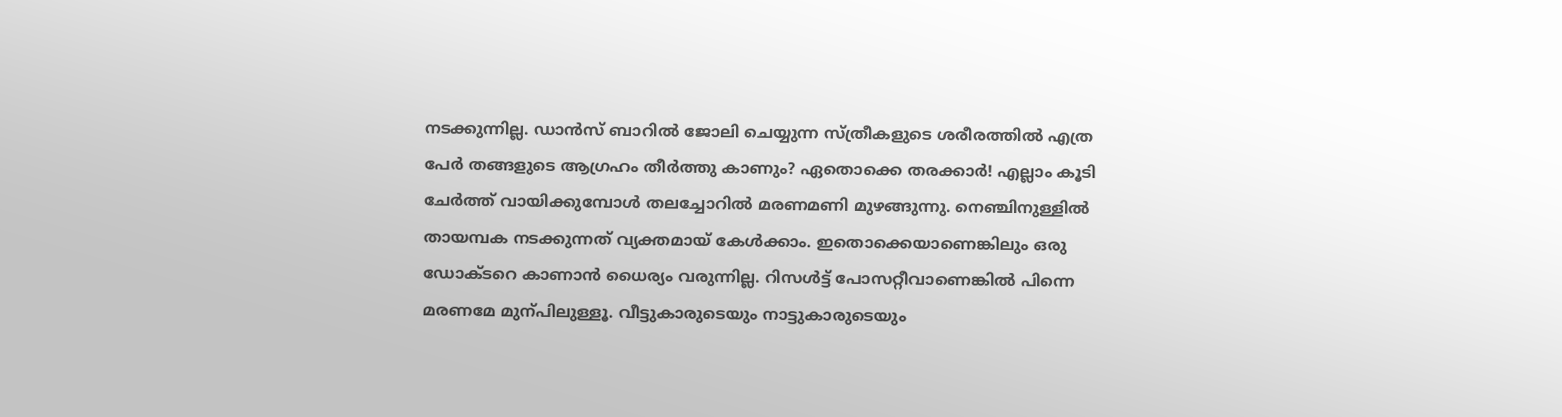നടക്കുന്നില്ല. ഡാന്‍സ് ബാറില്‍ ജോലി ചെയ്യുന്ന സ്ത്രീകളുടെ ശരീരത്തില്‍ എത്ര പേര്‍ തങ്ങളുടെ ആഗ്രഹം തീര്‍ത്തു കാണും? ഏതൊക്കെ തരക്കാര്‍! എല്ലാം കൂടി ചേര്‍ത്ത് വായിക്കുമ്പോള്‍ തലച്ചോറില്‍ മരണമണി മുഴങ്ങുന്നു. നെഞ്ചിനുള്ളില്‍ തായമ്പക നടക്കുന്നത് വ്യക്തമായ് കേള്‍ക്കാം. ഇതൊക്കെയാണെങ്കിലും ഒരു ഡോക്ടറെ കാണാന്‍ ധൈര്യം വരുന്നില്ല. റിസള്‍ട്ട്‌ പോസറ്റീവാണെങ്കില്‍ പിന്നെ മരണമേ മുന്പിലുള്ളൂ. വീട്ടുകാരുടെയും നാട്ടുകാരുടെയും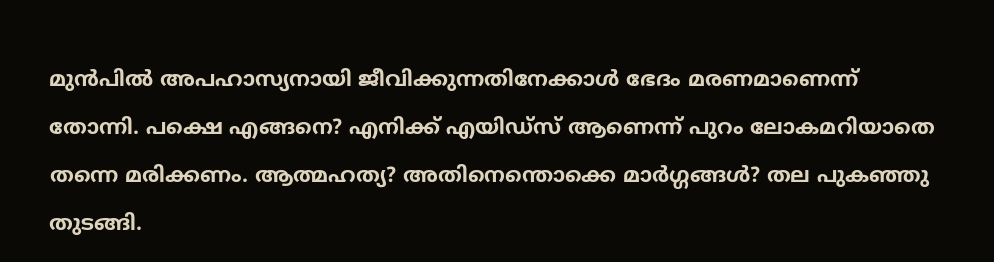മുന്‍പില്‍ അപഹാസ്യനായി ജീവിക്കുന്നതിനേക്കാള്‍ ഭേദം മരണമാണെന്ന് തോന്നി. പക്ഷെ എങ്ങനെ? എനിക്ക് എയിഡ്സ് ആണെന്ന് പുറം ലോകമറിയാതെ തന്നെ മരിക്കണം. ആത്മഹത്യ? അതിനെന്തൊക്കെ മാര്‍ഗ്ഗങ്ങള്‍? തല പുകഞ്ഞു തുടങ്ങി.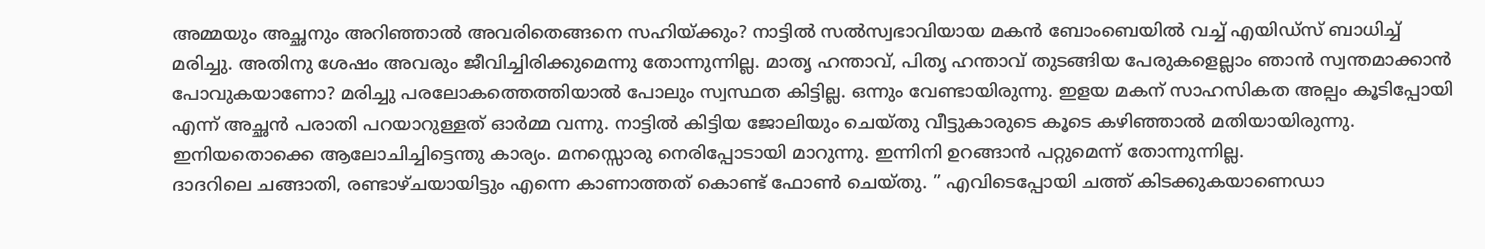അമ്മയും അച്ഛനും അറിഞ്ഞാല്‍ അവരിതെങ്ങനെ സഹിയ്ക്കും? നാട്ടില്‍ സല്‍സ്വഭാവിയായ മകന്‍ ബോംബെയില്‍ വച്ച് എയിഡ്സ് ബാധിച്ച് മരിച്ചു. അതിനു ശേഷം അവരും ജീവിച്ചിരിക്കുമെന്നു തോന്നുന്നില്ല. മാതൃ ഹന്താവ്, പിതൃ ഹന്താവ് തുടങ്ങിയ പേരുകളെല്ലാം ഞാന്‍ സ്വന്തമാക്കാന്‍ പോവുകയാണോ? മരിച്ചു പരലോകത്തെത്തിയാല്‍ പോലും സ്വസ്ഥത കിട്ടില്ല. ഒന്നും വേണ്ടായിരുന്നു. ഇളയ മകന് സാഹസികത അല്പം കൂടിപ്പോയി എന്ന് അച്ഛന്‍ പരാതി പറയാറുള്ളത് ഓര്‍മ്മ വന്നു. നാട്ടില്‍ കിട്ടിയ ജോലിയും ചെയ്തു വീട്ടുകാരുടെ കൂടെ കഴിഞ്ഞാല്‍ മതിയായിരുന്നു. ഇനിയതൊക്കെ ആലോചിച്ചിട്ടെന്തു കാര്യം. മനസ്സൊരു നെരിപ്പോടായി മാറുന്നു. ഇന്നിനി ഉറങ്ങാന്‍ പറ്റുമെന്ന് തോന്നുന്നില്ല.
ദാദറിലെ ചങ്ങാതി, രണ്ടാഴ്ചയായിട്ടും എന്നെ കാണാത്തത് കൊണ്ട്‌ ഫോണ്‍ ചെയ്തു. ” എവിടെപ്പോയി ചത്ത്‌ കിടക്കുകയാണെഡാ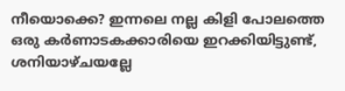നീയൊക്കെ? ഇന്നലെ നല്ല കിളി പോലത്തെ ഒരു കര്‍ണാടകക്കാരിയെ ഇറക്കിയിട്ടുണ്ട്, ശനിയാഴ്ചയല്ലേ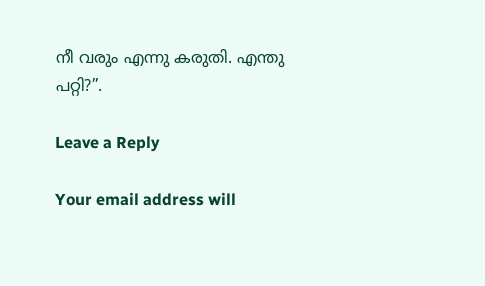നീ വരും എന്നു കരുതി. എന്തു പറ്റി?”.

Leave a Reply

Your email address will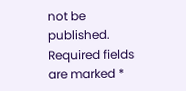not be published. Required fields are marked *